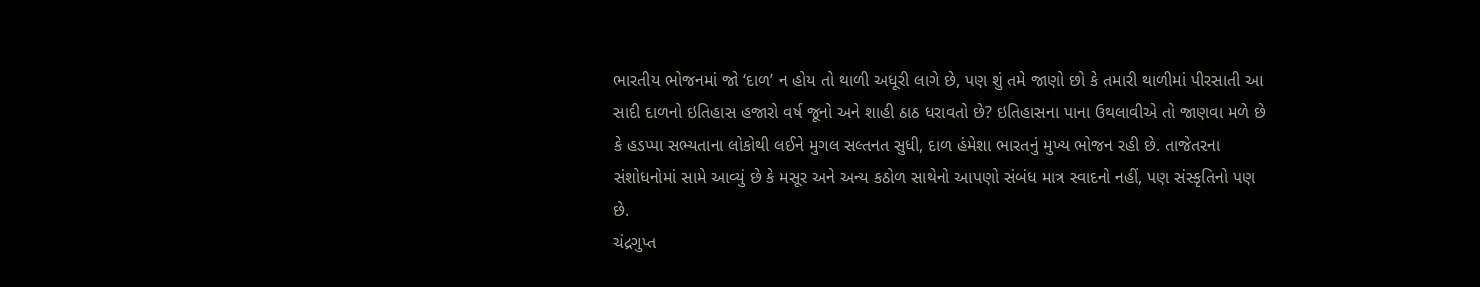ભારતીય ભોજનમાં જો ‘દાળ’ ન હોય તો થાળી અધૂરી લાગે છે, પણ શું તમે જાણો છો કે તમારી થાળીમાં પીરસાતી આ સાદી દાળનો ઇતિહાસ હજારો વર્ષ જૂનો અને શાહી ઠાઠ ધરાવતો છે? ઇતિહાસના પાના ઉથલાવીએ તો જાણવા મળે છે કે હડપ્પા સભ્યતાના લોકોથી લઈને મુગલ સલ્તનત સુધી, દાળ હંમેશા ભારતનું મુખ્ય ભોજન રહી છે. તાજેતરના સંશોધનોમાં સામે આવ્યું છે કે મસૂર અને અન્ય કઠોળ સાથેનો આપણો સંબંધ માત્ર સ્વાદનો નહીં, પણ સંસ્કૃતિનો પણ છે.
ચંદ્રગુપ્ત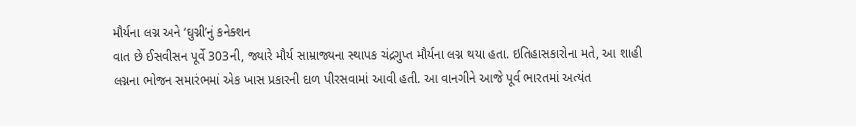મૌર્યના લગ્ન અને ‘ઘુગ્ની’નું કનેક્શન
વાત છે ઈસવીસન પૂર્વે 303ની, જ્યારે મૌર્ય સામ્રાજ્યના સ્થાપક ચંદ્રગુપ્ત મૌર્યના લગ્ન થયા હતા. ઇતિહાસકારોના મતે, આ શાહી લગ્નના ભોજન સમારંભમાં એક ખાસ પ્રકારની દાળ પીરસવામાં આવી હતી. આ વાનગીને આજે પૂર્વ ભારતમાં અત્યંત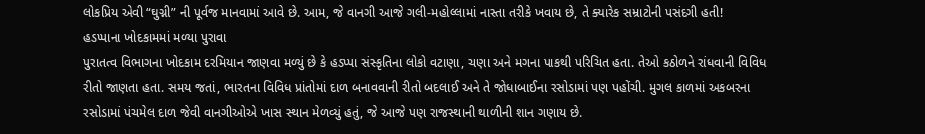લોકપ્રિય એવી “ઘુગ્ની” ની પૂર્વજ માનવામાં આવે છે. આમ, જે વાનગી આજે ગલી-મહોલ્લામાં નાસ્તા તરીકે ખવાય છે, તે ક્યારેક સમ્રાટોની પસંદગી હતી!
હડપ્પાના ખોદકામમાં મળ્યા પુરાવા
પુરાતત્વ વિભાગના ખોદકામ દરમિયાન જાણવા મળ્યું છે કે હડપ્પા સંસ્કૃતિના લોકો વટાણા, ચણા અને મગના પાકથી પરિચિત હતા. તેઓ કઠોળને રાંધવાની વિવિધ રીતો જાણતા હતા. સમય જતાં, ભારતના વિવિધ પ્રાંતોમાં દાળ બનાવવાની રીતો બદલાઈ અને તે જોધાબાઈના રસોડામાં પણ પહોંચી. મુગલ કાળમાં અકબરના રસોડામાં પંચમેલ દાળ જેવી વાનગીઓએ ખાસ સ્થાન મેળવ્યું હતું, જે આજે પણ રાજસ્થાની થાળીની શાન ગણાય છે.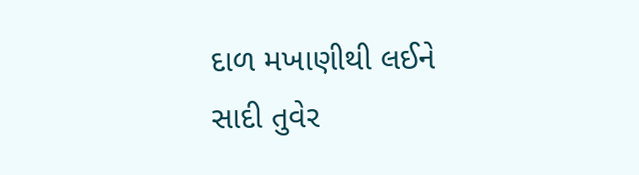દાળ મખાણીથી લઈને સાદી તુવેર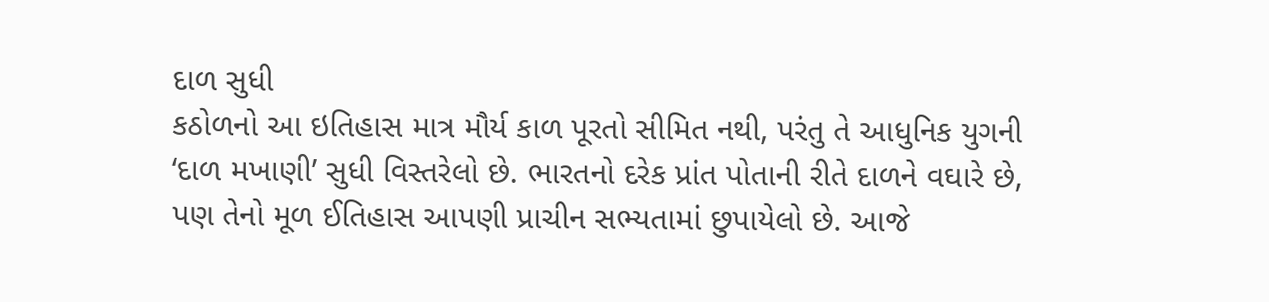દાળ સુધી
કઠોળનો આ ઇતિહાસ માત્ર મૌર્ય કાળ પૂરતો સીમિત નથી, પરંતુ તે આધુનિક યુગની ‘દાળ મખાણી’ સુધી વિસ્તરેલો છે. ભારતનો દરેક પ્રાંત પોતાની રીતે દાળને વઘારે છે, પણ તેનો મૂળ ઈતિહાસ આપણી પ્રાચીન સભ્યતામાં છુપાયેલો છે. આજે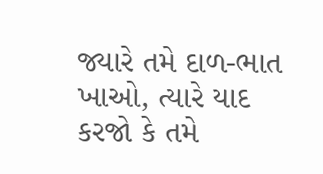જ્યારે તમે દાળ-ભાત ખાઓ, ત્યારે યાદ કરજો કે તમે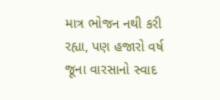માત્ર ભોજન નથી કરી રહ્યા, પણ હજારો વર્ષ જૂના વારસાનો સ્વાદ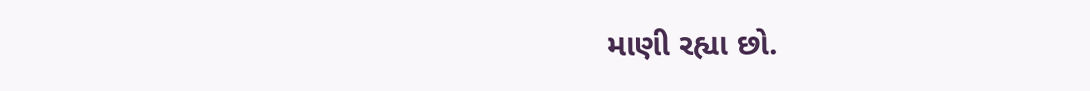માણી રહ્યા છો.